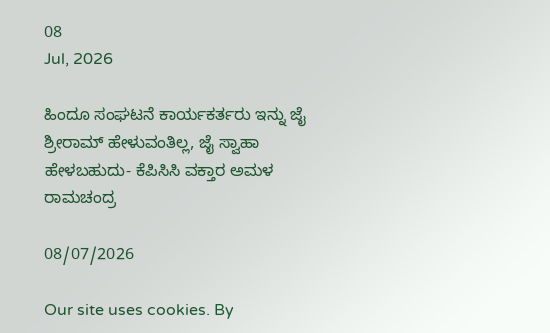08
Jul, 2026

ಹಿಂದೂ ಸಂಘಟನೆ ಕಾರ್ಯಕರ್ತರು ಇನ್ನು ಜೈ ಶ್ರೀರಾಮ್ ಹೇಳುವಂತಿಲ್ಲ, ಜೈ ಸ್ವಾಹಾ ಹೇಳಬಹುದು- ಕೆಪಿಸಿಸಿ ವಕ್ತಾರ ಅಮಳ ರಾಮಚಂದ್ರ

08/07/2026

Our site uses cookies. By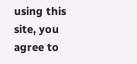using this site, you agree to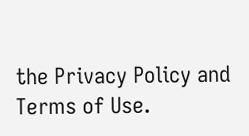the Privacy Policy and Terms of Use.